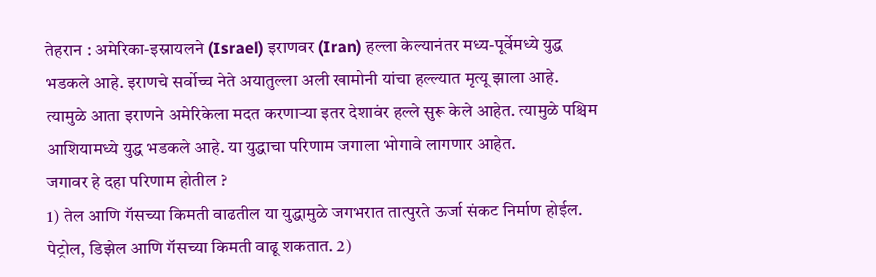तेहरान : अमेरिका-इस्रायलने (Israel) इराणवर (Iran) हल्ला केल्यानंतर मध्य-पूर्वेमध्ये युद्ध भडकले आहे. इराणचे सर्वोच्च नेते अयातुल्ला अली खामोनी यांचा हल्ल्यात मृत्यू झाला आहे. त्यामुळे आता इराणने अमेरिकेला मदत करणाऱ्या इतर देशावंर हल्ले सुरू केले आहेत. त्यामुळे पश्चिम आशियामध्ये युद्ध भडकले आहे. या युद्धाचा परिणाम जगाला भोगावे लागणार आहेत.
जगावर हे दहा परिणाम होतील ?
1) तेल आणि गॅसच्या किमती वाढतील या युद्धामुळे जगभरात तात्पुरते ऊर्जा संकट निर्माण होईल. पेट्रोल, डिझेल आणि गॅसच्या किमती वाढू शकतात. 2)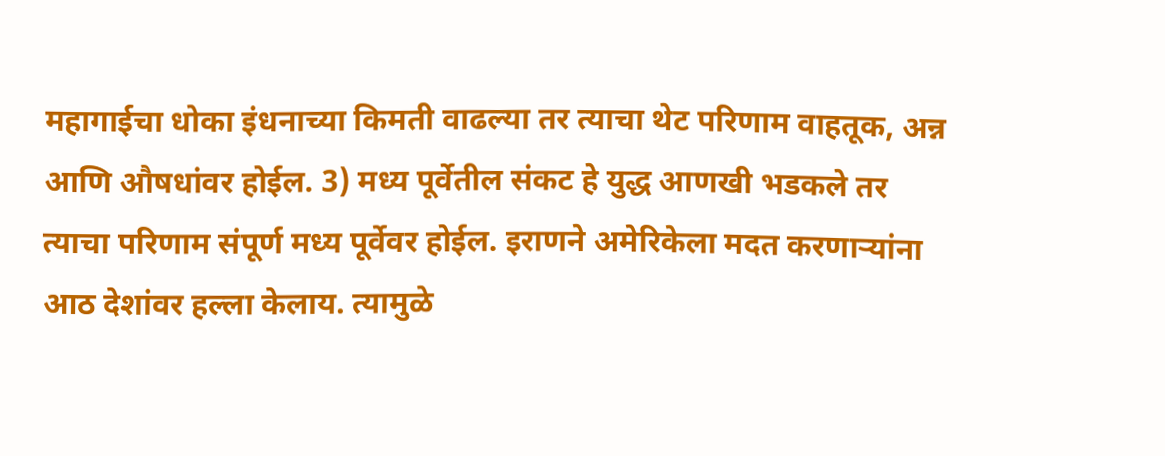महागाईचा धोका इंधनाच्या किमती वाढल्या तर त्याचा थेट परिणाम वाहतूक, अन्न आणि औषधांवर होईल. 3) मध्य पूर्वेतील संकट हे युद्ध आणखी भडकले तर त्याचा परिणाम संपूर्ण मध्य पूर्वेवर होईल. इराणने अमेरिकेला मदत करणाऱ्यांना आठ देशांवर हल्ला केलाय. त्यामुळे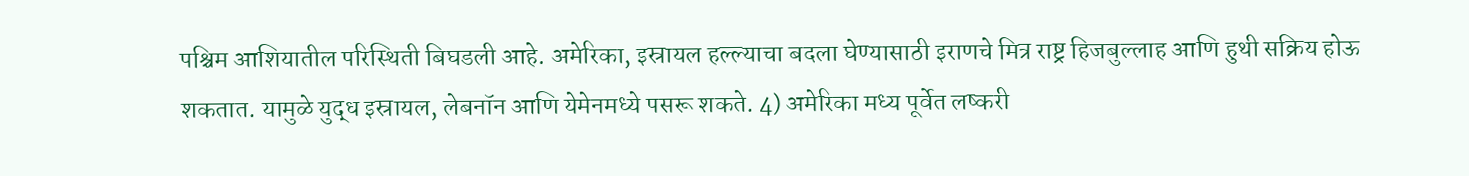पश्चिम आशियातील परिस्थिती बिघडली आहे. अमेरिका, इस्रायल हल्ल्याचा बदला घेण्यासाठी इराणचे मित्र राष्ट्र हिजबुल्लाह आणि हुथी सक्रिय होऊ शकतात. यामुळे युद्ध इस्रायल, लेबनॉन आणि येमेनमध्ये पसरू शकते. 4) अमेरिका मध्य पूर्वेत लष्करी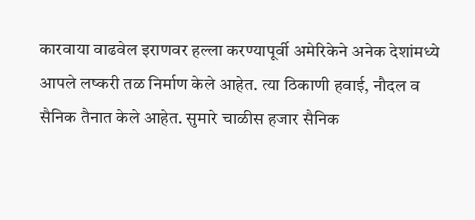कारवाया वाढवेल इराणवर हल्ला करण्यापूर्वी अमेरिकेने अनेक देशांमध्ये आपले लष्करी तळ निर्माण केले आहेत. त्या ठिकाणी हवाई, नौदल व सैनिक तैनात केले आहेत. सुमारे चाळीस हजार सैनिक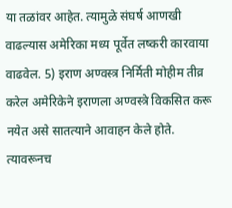या तळांवर आहेत. त्यामुळे संघर्ष आणखी वाढल्यास अमेरिका मध्य पूर्वेत लष्करी कारवाया वाढवेल. 5) इराण अण्वस्त्र निर्मिती मोहीम तीव्र करेल अमेरिकेने इराणला अण्वस्त्रे विकसित करू नयेत असे सातत्याने आवाहन केले होते. त्यावरूनच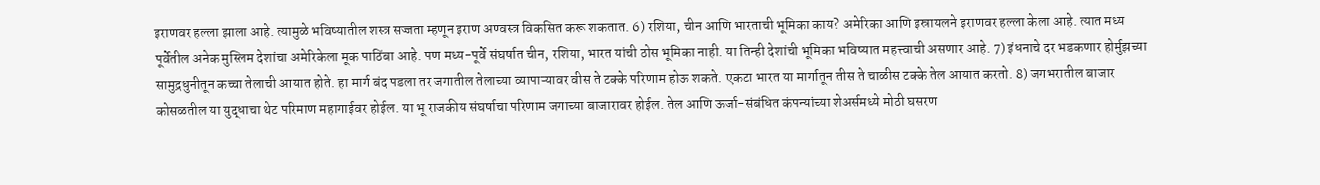इराणवर हल्ला झाला आहे. त्यामुळे भविष्यातील शस्त्र सज्जता म्हणून इराण अण्वस्त्र विकसित करू शकतात. 6) रशिया, चीन आणि भारताची भूमिका काय? अमेरिका आणि इस्रायलने इराणवर हल्ला केला आहे. त्यात मध्य पूर्वेतील अनेक मुस्लिम देशांचा अमेरिकेला मूक पाठिंबा आहे. पण मध्य-पूर्वे संघर्षात चीन, रशिया, भारत यांची ठोस भूमिका नाही. या तिन्ही देशांची भूमिका भविष्यात महत्त्वाची असणार आहे. 7) इंधनाचे दर भडकणार होर्मुझच्या सामुद्रधुनीतून कच्चा तेलाची आयात होते. हा मार्ग बंद पडला तर जगातील तेलाच्या व्यापाऱ्यावर वीस ते टक्के परिणाम होऊ शकते. एकटा भारत या मार्गातून तीस ते चाळीस टक्के तेल आयात करतो. 8) जगभरातील बाजार कोसळतील या युद्धाचा थेट परिमाण महागाईवर होईल. या भू राजकीय संघर्षाचा परिणाम जगाच्या बाजारावर होईल. तेल आणि ऊर्जा-संबंधित कंपन्यांच्या शेअर्समध्ये मोठी घसरण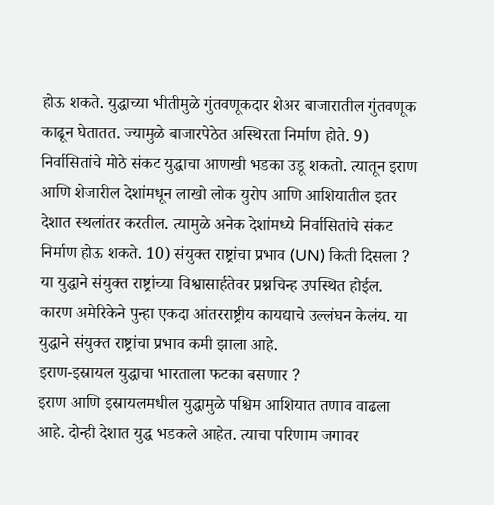होऊ शकते. युद्धाच्या भीतीमुळे गुंतवणूकदार शेअर बाजारातील गुंतवणूक काढून घेतातत. ज्यामुळे बाजारपेठेत अस्थिरता निर्माण होते. 9) निर्वासितांचे मोठे संकट युद्धाचा आणखी भडका उडू शकतो. त्यातून इराण आणि शेजारील देशांमधून लाखो लोक युरोप आणि आशियातील इतर देशात स्थलांतर करतील. त्यामुळे अनेक देशांमध्ये निर्वासितांचे संकट निर्माण होऊ शकते. 10) संयुक्त राष्ट्रांचा प्रभाव (UN) किती दिसला ? या युद्धाने संयुक्त राष्ट्रांच्या विश्वासार्हतेवर प्रश्नचिन्ह उपस्थित होईल. कारण अमेरिकेने पुन्हा एकदा आंतरराष्ट्रीय कायद्याचे उल्लंघन केलंय. या युद्धाने संयुक्त राष्ट्रांचा प्रभाव कमी झाला आहे.
इराण-इस्रायल युद्धाचा भारताला फटका बसणार ?
इराण आणि इस्रायलमधील युद्धामुळे पश्चिम आशियात तणाव वाढला आहे. दोन्ही देशात युद्ध भडकले आहेत. त्याचा परिणाम जगावर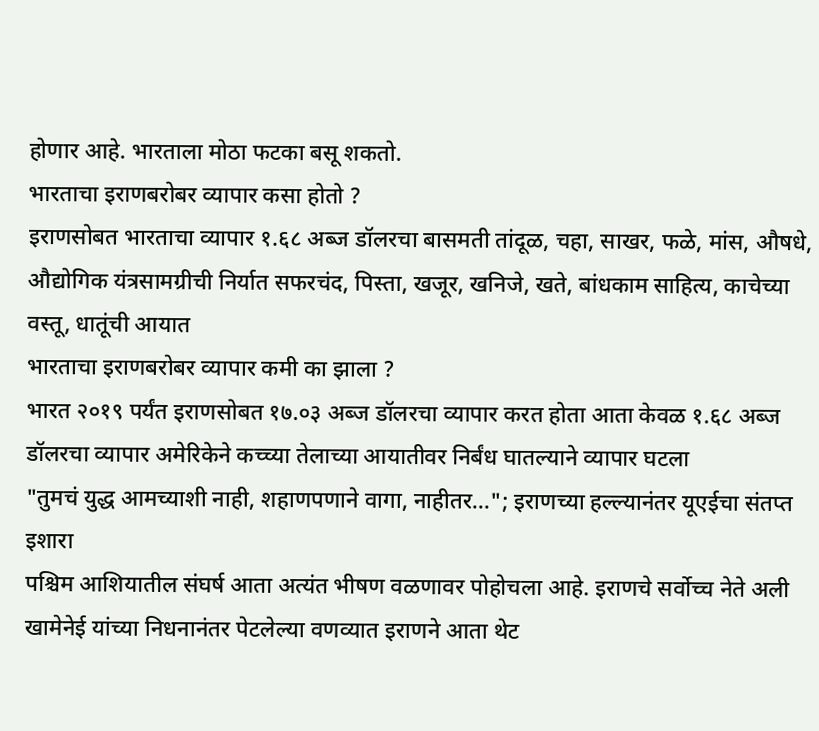होणार आहे. भारताला मोठा फटका बसू शकतो.
भारताचा इराणबरोबर व्यापार कसा होतो ?
इराणसोबत भारताचा व्यापार १.६८ अब्ज डॉलरचा बासमती तांदूळ, चहा, साखर, फळे, मांस, औषधे, औद्योगिक यंत्रसामग्रीची निर्यात सफरचंद, पिस्ता, खजूर, खनिजे, खते, बांधकाम साहित्य, काचेच्या वस्तू, धातूंची आयात
भारताचा इराणबरोबर व्यापार कमी का झाला ?
भारत २०१९ पर्यंत इराणसोबत १७.०३ अब्ज डॉलरचा व्यापार करत होता आता केवळ १.६८ अब्ज डॉलरचा व्यापार अमेरिकेने कच्च्या तेलाच्या आयातीवर निर्बंध घातल्याने व्यापार घटला
"तुमचं युद्ध आमच्याशी नाही, शहाणपणाने वागा, नाहीतर..."; इराणच्या हल्ल्यानंतर यूएईचा संतप्त इशारा
पश्चिम आशियातील संघर्ष आता अत्यंत भीषण वळणावर पोहोचला आहे. इराणचे सर्वोच्च नेते अली खामेनेई यांच्या निधनानंतर पेटलेल्या वणव्यात इराणने आता थेट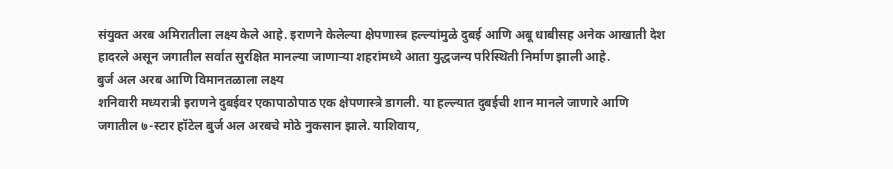संयुक्त अरब अमिरातीला लक्ष्य केले आहे. इराणने केलेल्या क्षेपणास्त्र हल्ल्यांमुळे दुबई आणि अबू धाबीसह अनेक आखाती देश हादरले असून जगातील सर्वात सुरक्षित मानल्या जाणाऱ्या शहरांमध्ये आता युद्धजन्य परिस्थिती निर्माण झाली आहे.
बुर्ज अल अरब आणि विमानतळाला लक्ष्य
शनिवारी मध्यरात्री इराणने दुबईवर एकापाठोपाठ एक क्षेपणास्त्रे डागली. या हल्ल्यात दुबईची शान मानले जाणारे आणि जगातील ७-स्टार हॉटेल बुर्ज अल अरबचे मोठे नुकसान झाले. याशिवाय,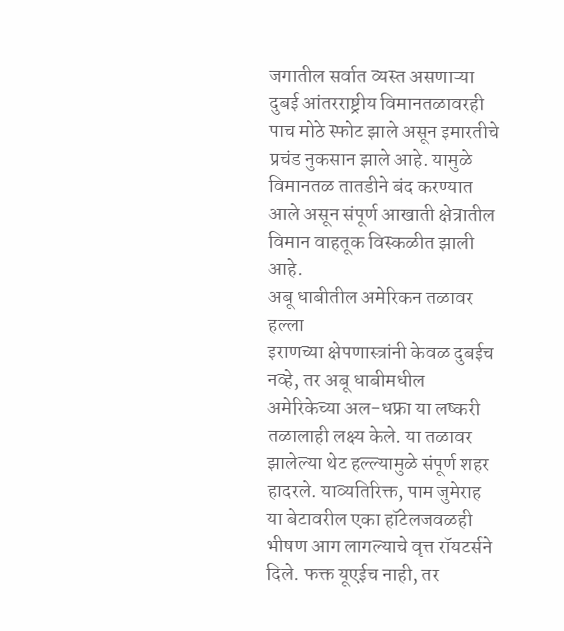जगातील सर्वात व्यस्त असणाऱ्या दुबई आंतरराष्ट्रीय विमानतळावरही पाच मोठे स्फोट झाले असून इमारतीचे प्रचंड नुकसान झाले आहे. यामुळे विमानतळ तातडीने बंद करण्यात आले असून संपूर्ण आखाती क्षेत्रातील विमान वाहतूक विस्कळीत झाली आहे.
अबू धाबीतील अमेरिकन तळावर हल्ला
इराणच्या क्षेपणास्त्रांनी केवळ दुबईच नव्हे, तर अबू धाबीमधील अमेरिकेच्या अल-धफ्रा या लष्करी तळालाही लक्ष्य केले. या तळावर झालेल्या थेट हल्ल्यामुळे संपूर्ण शहर हादरले. याव्यतिरिक्त, पाम जुमेराह या बेटावरील एका हॉटेलजवळही भीषण आग लागल्याचे वृत्त रॉयटर्सने दिले. फक्त यूएईच नाही, तर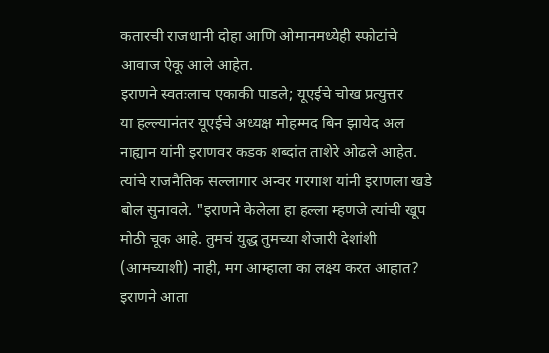कतारची राजधानी दोहा आणि ओमानमध्येही स्फोटांचे आवाज ऐकू आले आहेत.
इराणने स्वतःलाच एकाकी पाडले; यूएईचे चोख प्रत्युत्तर
या हल्ल्यानंतर यूएईचे अध्यक्ष मोहम्मद बिन झायेद अल नाह्यान यांनी इराणवर कडक शब्दांत ताशेरे ओढले आहेत. त्यांचे राजनैतिक सल्लागार अन्वर गरगाश यांनी इराणला खडे बोल सुनावले. "इराणने केलेला हा हल्ला म्हणजे त्यांची खूप मोठी चूक आहे. तुमचं युद्ध तुमच्या शेजारी देशांशी (आमच्याशी) नाही, मग आम्हाला का लक्ष्य करत आहात? इराणने आता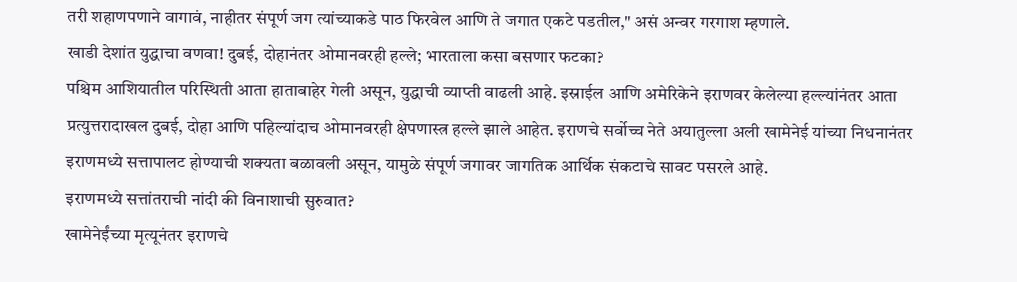तरी शहाणपणाने वागावं, नाहीतर संपूर्ण जग त्यांच्याकडे पाठ फिरवेल आणि ते जगात एकटे पडतील," असं अन्वर गरगाश म्हणाले.
खाडी देशांत युद्धाचा वणवा! दुबई, दोहानंतर ओमानवरही हल्ले; भारताला कसा बसणार फटका?
पश्चिम आशियातील परिस्थिती आता हाताबाहेर गेली असून, युद्धाची व्याप्ती वाढली आहे. इस्राईल आणि अमेरिकेने इराणवर केलेल्या हल्ल्यांनंतर आता प्रत्युत्तरादाखल दुबई, दोहा आणि पहिल्यांदाच ओमानवरही क्षेपणास्त्र हल्ले झाले आहेत. इराणचे सर्वोच्च नेते अयातुल्ला अली खामेनेई यांच्या निधनानंतर इराणमध्ये सत्तापालट होण्याची शक्यता बळावली असून, यामुळे संपूर्ण जगावर जागतिक आर्थिक संकटाचे सावट पसरले आहे.
इराणमध्ये सत्तांतराची नांदी की विनाशाची सुरुवात?
खामेनेईंच्या मृत्यूनंतर इराणचे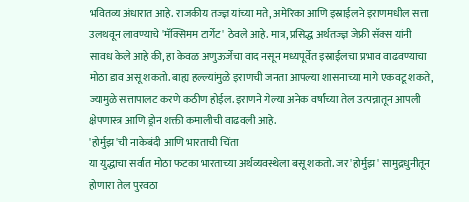भवितव्य अंधारात आहे. राजकीय तज्ज्ञ यांच्या मते, अमेरिका आणि इस्राईलने इराणमधील सत्ता उलथवून लावण्याचे 'मॅक्सिमम टार्गेट' ठेवले आहे. मात्र, प्रसिद्ध अर्थतज्ज्ञ जेफ्री सॅक्स यांनी सावध केले आहे की, हा केवळ अणुऊर्जेचा वाद नसून मध्यपूर्वेत इस्राईलचा प्रभाव वाढवण्याचा मोठा डाव असू शकतो. बाह्य हल्ल्यांमुळे इराणची जनता आपल्या शासनाच्या मागे एकवटू शकते, ज्यामुळे सत्तापालट करणे कठीण होईल. इराणने गेल्या अनेक वर्षांच्या तेल उत्पन्नातून आपली क्षेपणास्त्र आणि ड्रोन शक्ती कमालीची वाढवली आहे.
'होर्मुझ'ची नाकेबंदी आणि भारताची चिंता
या युद्धाचा सर्वात मोठा फटका भारताच्या अर्थव्यवस्थेला बसू शकतो. जर 'होर्मुझ' सामुद्रधुनीतून होणारा तेल पुरवठा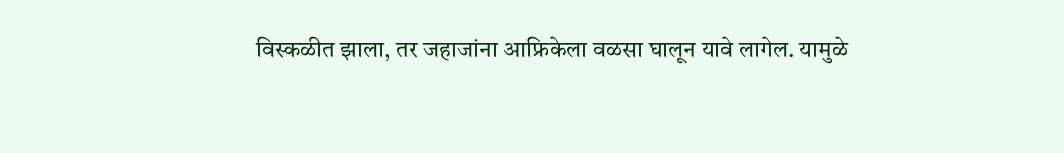विस्कळीत झाला, तर जहाजांना आफ्रिकेला वळसा घालून यावे लागेल. यामुळे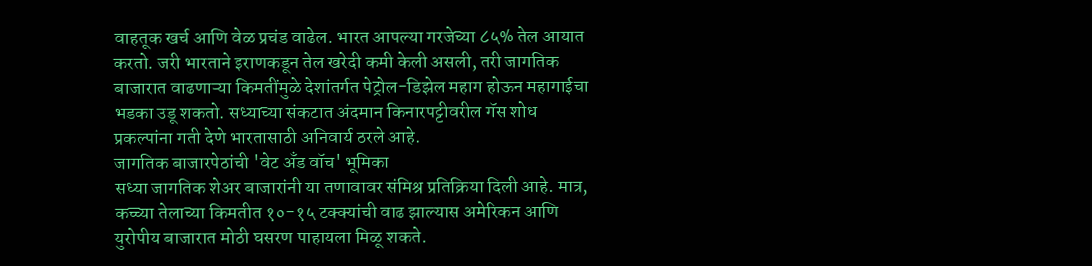वाहतूक खर्च आणि वेळ प्रचंड वाढेल. भारत आपल्या गरजेच्या ८५% तेल आयात करतो. जरी भारताने इराणकडून तेल खरेदी कमी केली असली, तरी जागतिक बाजारात वाढणाऱ्या किमतींमुळे देशांतर्गत पेट्रोल-डिझेल महाग होऊन महागाईचा भडका उडू शकतो. सध्याच्या संकटात अंदमान किनारपट्टीवरील गॅस शोध प्रकल्पांना गती देणे भारतासाठी अनिवार्य ठरले आहे.
जागतिक बाजारपेठांची 'वेट अँड वॉच' भूमिका
सध्या जागतिक शेअर बाजारांनी या तणावावर संमिश्र प्रतिक्रिया दिली आहे. मात्र, कच्च्या तेलाच्या किमतीत १०-१५ टक्क्यांची वाढ झाल्यास अमेरिकन आणि युरोपीय बाजारात मोठी घसरण पाहायला मिळू शकते.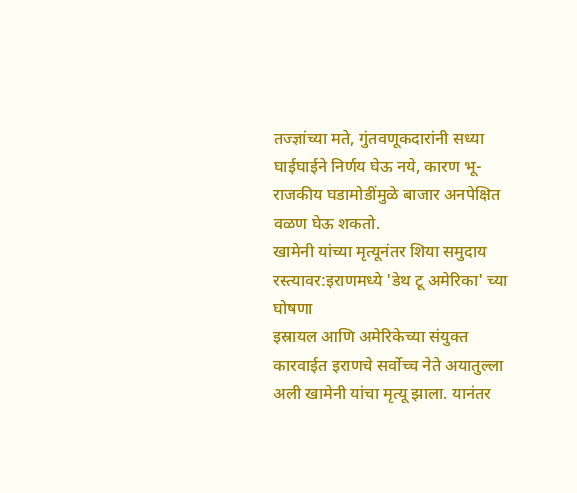तज्ज्ञांच्या मते, गुंतवणूकदारांनी सध्या घाईघाईने निर्णय घेऊ नये, कारण भू-राजकीय घडामोडींमुळे बाजार अनपेक्षित वळण घेऊ शकतो.
खामेनी यांच्या मृत्यूनंतर शिया समुदाय रस्त्यावर:इराणमध्ये 'डेथ टू अमेरिका' च्या घोषणा
इस्रायल आणि अमेरिकेच्या संयुक्त कारवाईत इराणचे सर्वोच्च नेते अयातुल्ला अली खामेनी यांचा मृत्यू झाला. यानंतर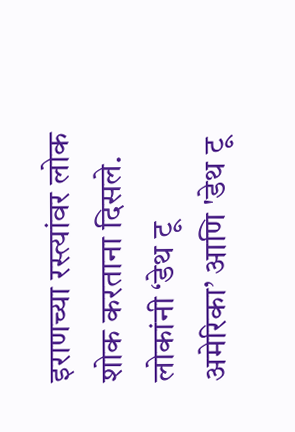इराणच्या रस्त्यांवर लोक शोक करताना दिसले. लोकांनी ‘डेथ टू अमेरिका’ आणि 'डेथ टू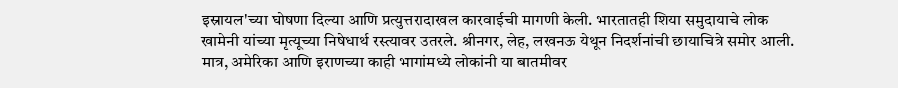इस्रायल'च्या घोषणा दिल्या आणि प्रत्युत्तरादाखल कारवाईची मागणी केली. भारतातही शिया समुदायाचे लोक खामेनी यांच्या मृत्यूच्या निषेधार्थ रस्त्यावर उतरले. श्रीनगर, लेह, लखनऊ येथून निदर्शनांची छायाचित्रे समोर आली. मात्र, अमेरिका आणि इराणच्या काही भागांमध्ये लोकांनी या बातमीवर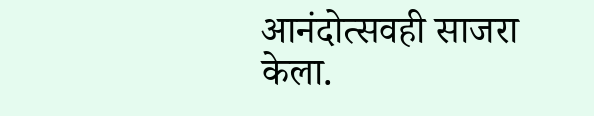आनंदोत्सवही साजरा केला.